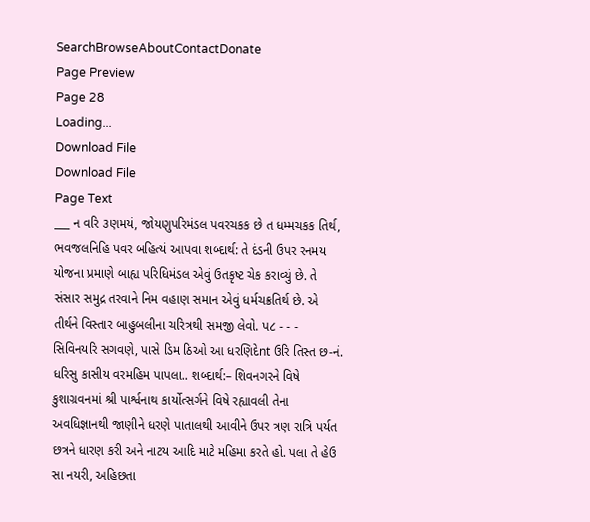SearchBrowseAboutContactDonate
Page Preview
Page 28
Loading...
Download File
Download File
Page Text
___ ન વરિ ૩ણમયં, જોયણુપરિમંડલ પવરચકક છે ત ધમ્મચકક તિર્થ, ભવજલનિહિ પવર બહિત્યં આપવા શબ્દાર્થ: તે દંડની ઉપર રનમય યોજના પ્રમાણે બાહ્ય પરિધિમંડલ એવું ઉતકૃષ્ટ ચેક કરાવ્યું છે. તે સંસાર સમુદ્ર તરવાને નિમ વહાણ સમાન એવું ધર્મચક્રતિર્થ છે. એ તીર્થને વિસ્તાર બાહુબલીના ચરિત્રથી સમજી લેવો. પ૮ - - - સિવિનયરિ સગવણે, પાસે ડિમ ઠિઓ આ ધરણિદેnt ઉરિ તિસ્ત છ-નં. ધરિસુ કાસીય વરમહિમ પાપલા.. શબ્દાર્થ:– શિવનગરને વિષે કુશાગ્રવનમાં શ્રી પાર્શ્વનાથ કાર્યોત્સર્ગને વિષે રહ્યાવલી તેના અવધિજ્ઞાનથી જાણીને ધરણે પાતાલથી આવીને ઉપર ત્રણ રાત્રિ પર્યત છત્રને ધારણ કરી અને નાટય આદિ માટે મહિમા કરતે હો. પલા તે હેઉ સા નયરી, અહિછતા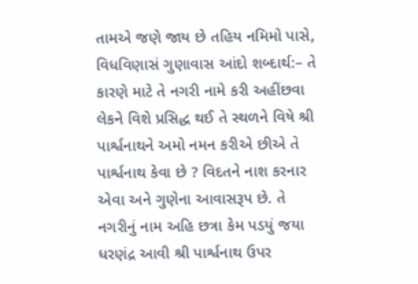તામએ જણે જાય છે તહિય નમિમો પાસે, વિધવિણાસં ગુણાવાસ આંદો શબ્દાર્થ:– તે કારણે માટે તે નગરી નામે કરી અહીંછવા લેકને વિશે પ્રસિદ્ધ થઈ તે સ્થળને વિષે શ્રી પાર્શ્વનાથને અમો નમન કરીએ છીએ તે પાર્શ્વનાથ કેવા છે ? વિદતને નાશ કરનાર એવા અને ગુણેના આવાસરૂપ છે. તે નગરીનું નામ અહિ છત્રા કેમ પડયું જયા ધરણંદ્ર આવી શ્રી પાર્શ્વનાથ ઉપર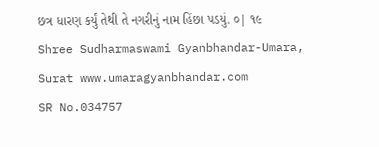છત્ર ધારણ કર્યું તેથી તે નગરીનું નામ હિંછા પડયું. ૦| ૧૯ Shree Sudharmaswami Gyanbhandar-Umara, Surat www.umaragyanbhandar.com
SR No.034757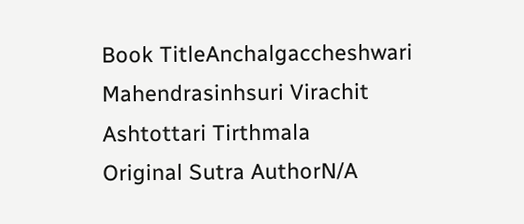Book TitleAnchalgaccheshwari Mahendrasinhsuri Virachit Ashtottari Tirthmala
Original Sutra AuthorN/A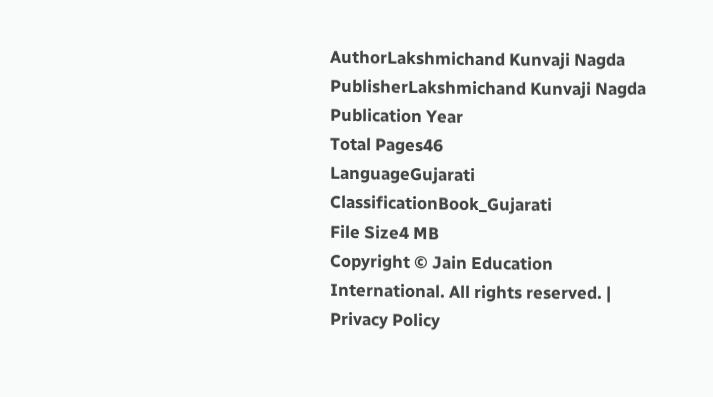AuthorLakshmichand Kunvaji Nagda
PublisherLakshmichand Kunvaji Nagda
Publication Year
Total Pages46
LanguageGujarati
ClassificationBook_Gujarati
File Size4 MB
Copyright © Jain Education International. All rights reserved. | Privacy Policy